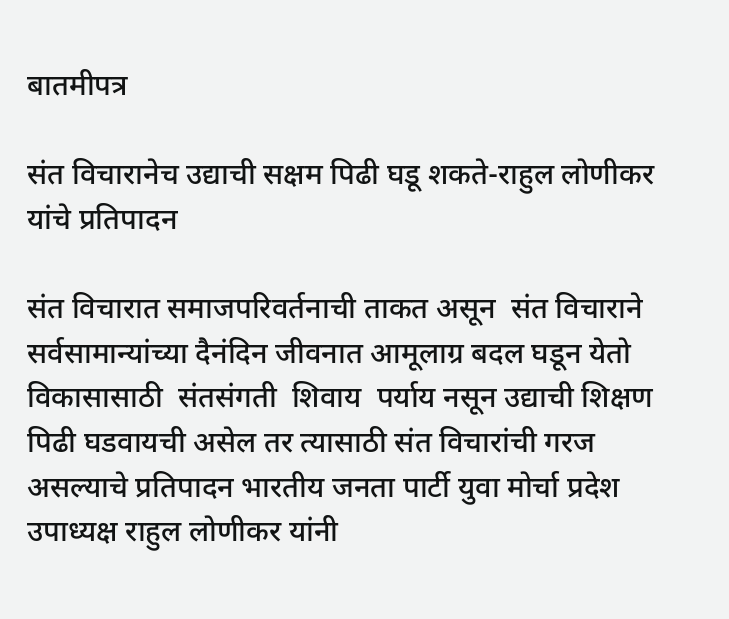बातमीपत्र

संत विचारानेच उद्याची सक्षम पिढी घडू शकते-राहुल लोणीकर यांचे प्रतिपादन

संत विचारात समाजपरिवर्तनाची ताकत असून  संत विचाराने  सर्वसामान्यांच्या दैनंदिन जीवनात आमूलाग्र बदल घडून येतो  विकासासाठी  संतसंगती  शिवाय  पर्याय नसून उद्याची शिक्षण पिढी घडवायची असेल तर त्यासाठी संत विचारांची गरज असल्याचे प्रतिपादन भारतीय जनता पार्टी युवा मोर्चा प्रदेश उपाध्यक्ष राहुल लोणीकर यांनी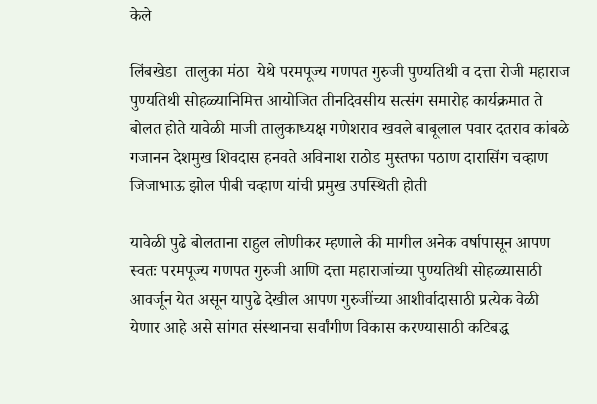केले

लिंबखेडा  तालुका मंठा  येथे परमपूज्य गणपत गुरुजी पुण्यतिथी व दत्ता रोजी महाराज पुण्यतिथी सोहळ्यानिमित्त आयोजित तीनदिवसीय सत्संग समारोह कार्यक्रमात ते बोलत होते यावेळी माजी तालुकाध्यक्ष गणेशराव खवले बाबूलाल पवार दतराव कांबळे गजानन देशमुख शिवदास हनवते अविनाश राठोड मुस्तफा पठाण दारासिंग चव्हाण जिजाभाऊ झोल पीबी चव्हाण यांची प्रमुख उपस्थिती होती

यावेळी पुढे बोलताना राहुल लोणीकर म्हणाले की मागील अनेक वर्षापासून आपण स्वतः परमपूज्य गणपत गुरुजी आणि दत्ता महाराजांच्या पुण्यतिथी सोहळ्यासाठी आवर्जून येत असून यापुढे देखील आपण गुरुजींच्या आशीर्वादासाठी प्रत्येक वेळी येणार आहे असे सांगत संस्थानचा सर्वांगीण विकास करण्यासाठी कटिबद्ध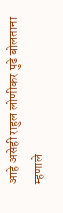आहे असेही राहुल लोणीकर पुढे बोलताना म्हणाले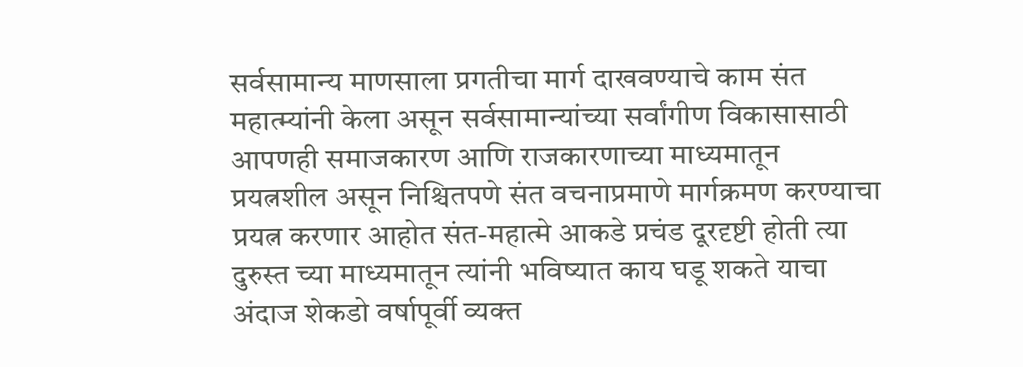सर्वसामान्य माणसाला प्रगतीचा मार्ग दाखवण्याचे काम संत महात्म्यांनी केला असून सर्वसामान्यांच्या सर्वांगीण विकासासाठी आपणही समाजकारण आणि राजकारणाच्या माध्यमातून प्रयत्नशील असून निश्चितपणे संत वचनाप्रमाणे मार्गक्रमण करण्याचा प्रयत्न करणार आहोत संत-महात्मे आकडे प्रचंड दूरदृष्टी होती त्या दुरुस्त च्या माध्यमातून त्यांनी भविष्यात काय घडू शकते याचा अंदाज शेकडो वर्षापूर्वी व्यक्त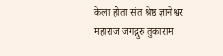केला होता संत श्रेष्ठ ज्ञानेश्वर महाराज जगद्गुरु तुकाराम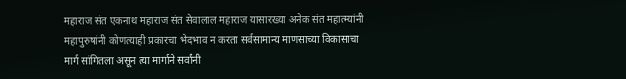महाराज संत एकनाथ महाराज संत सेवालाल महाराज यासारख्या अनेक संत महात्म्यांनी महापुरुषांनी कोणत्याही प्रकारचा भेदभाव न करता सर्वसामान्य माणसाच्या विकासाचा मार्ग सांगितला असून त्या मार्गाने सर्वांनी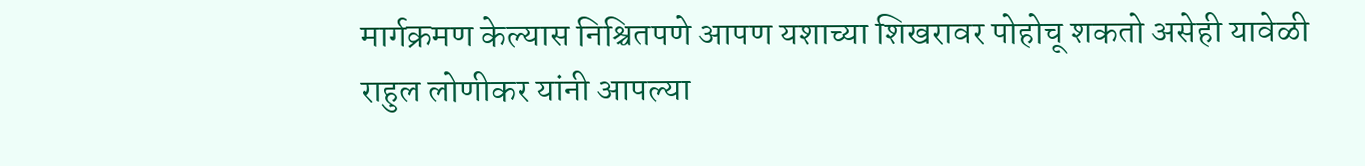मार्गक्रमण केल्यास निश्चितपणे आपण यशाच्या शिखरावर पोहोचू शकतो असेही यावेळी राहुल लोणीकर यांनी आपल्या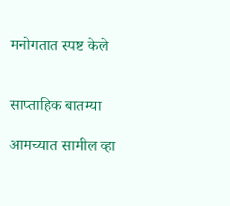मनोगतात स्पष्ट केले


साप्ताहिक बातम्या

आमच्यात सामील व्हा